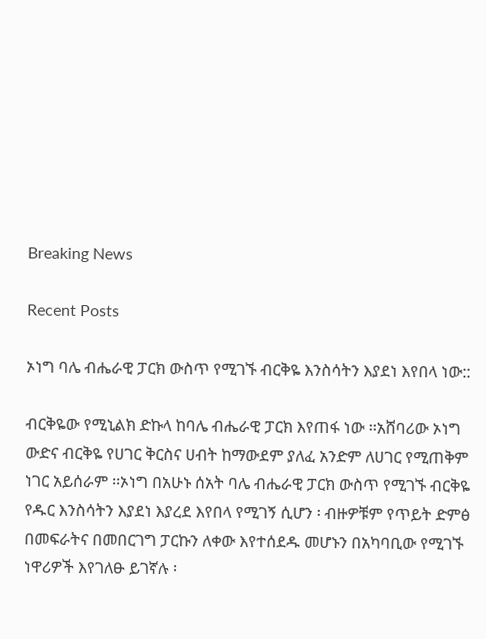Breaking News

Recent Posts

ኦነግ ባሌ ብሔራዊ ፓርክ ውስጥ የሚገኙ ብርቅዬ እንስሳትን እያደነ እየበላ ነው::

ብርቅዬው የሚኒልክ ድኩላ ከባሌ ብሔራዊ ፓርክ እየጠፋ ነው ፡፡አሸባሪው ኦነግ ውድና ብርቅዬ የሀገር ቅርስና ሀብት ከማውደም ያለፈ አንድም ለሀገር የሚጠቅም ነገር አይሰራም ፡፡ኦነግ በአሁኑ ሰአት ባሌ ብሔራዊ ፓርክ ውስጥ የሚገኙ ብርቅዬ የዱር እንስሳትን እያደነ እያረደ እየበላ የሚገኝ ሲሆን ፡ ብዙዎቹም የጥይት ድምፅ በመፍራትና በመበርገግ ፓርኩን ለቀው እየተሰደዱ መሆኑን በአካባቢው የሚገኙ ነዋሪዎች እየገለፁ ይገኛሉ ፡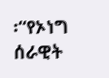፡“የኦነግ ሰራዊት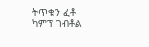ትጥቁን ፈቶ ካምፕ ገብቶል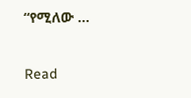“የሚለው …

Read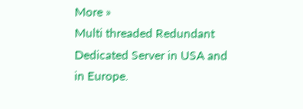More »
Multi threaded Redundant Dedicated Server in USA and in Europe.